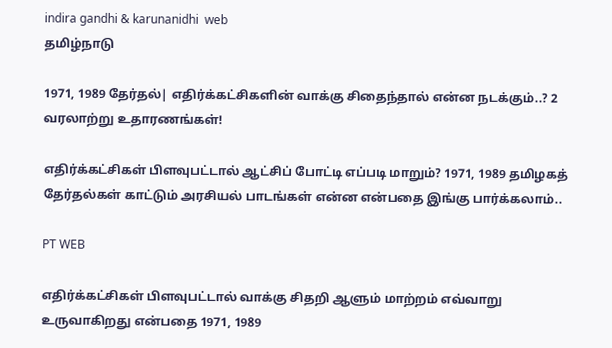indira gandhi & karunanidhi  web
தமிழ்நாடு

1971, 1989 தேர்தல்| எதிர்க்கட்சிகளின் வாக்கு சிதைந்தால் என்ன நடக்கும்..? 2 வரலாற்று உதாரணங்கள்!

எதிர்க்கட்சிகள் பிளவுபட்டால் ஆட்சிப் போட்டி எப்படி மாறும்? 1971, 1989 தமிழகத் தேர்தல்கள் காட்டும் அரசியல் பாடங்கள் என்ன என்பதை இங்கு பார்க்கலாம்..

PT WEB

எதிர்க்கட்சிகள் பிளவுபட்டால் வாக்கு சிதறி ஆளும் மாற்றம் எவ்வாறு உருவாகிறது என்பதை 1971, 1989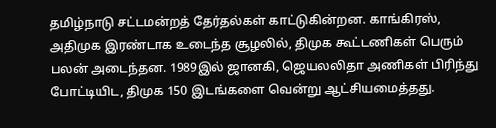தமிழ்நாடு சட்டமன்றத் தேர்தல்கள் காட்டுகின்றன. காங்கிரஸ், அதிமுக இரண்டாக உடைந்த சூழலில், திமுக கூட்டணிகள் பெரும் பலன் அடைந்தன. 1989இல் ஜானகி, ஜெயலலிதா அணிகள் பிரிந்து போட்டியிட, திமுக 150 இடங்களை வென்று ஆட்சியமைத்தது.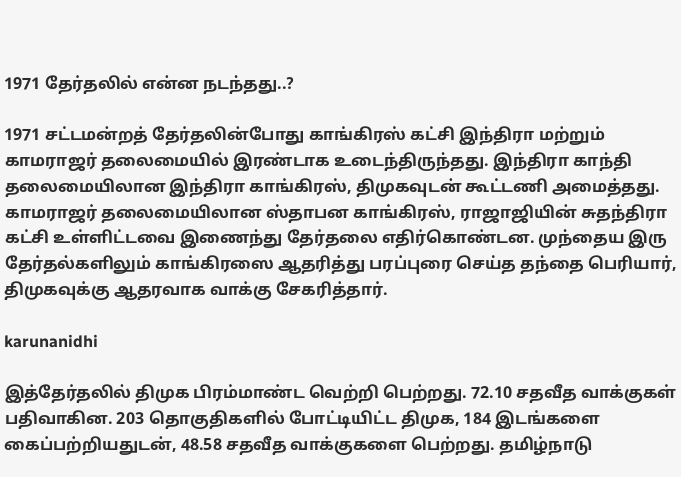1971 தேர்தலில் என்ன நடந்தது..?

1971 சட்டமன்றத் தேர்தலின்போது காங்கிரஸ் கட்சி இந்திரா மற்றும் காமராஜர் தலைமையில் இரண்டாக உடைந்திருந்தது. இந்திரா காந்தி தலைமையிலான இந்திரா காங்கிரஸ், திமுகவுடன் கூட்டணி அமைத்தது. காமராஜர் தலைமையிலான ஸ்தாபன காங்கிரஸ், ராஜாஜியின் சுதந்திரா கட்சி உள்ளிட்டவை இணைந்து தேர்தலை எதிர்கொண்டன. முந்தைய இரு தேர்தல்களிலும் காங்கிரஸை ஆதரித்து பரப்புரை செய்த தந்தை பெரியார், திமுகவுக்கு ஆதரவாக வாக்கு சேகரித்தார்.

karunanidhi

இத்தேர்தலில் திமுக பிரம்மாண்ட வெற்றி பெற்றது. 72.10 சதவீத வாக்குகள் பதிவாகின. 203 தொகுதிகளில் போட்டியிட்ட திமுக, 184 இடங்களை கைப்பற்றியதுடன், 48.58 சதவீத வாக்குகளை பெற்றது. தமிழ்நாடு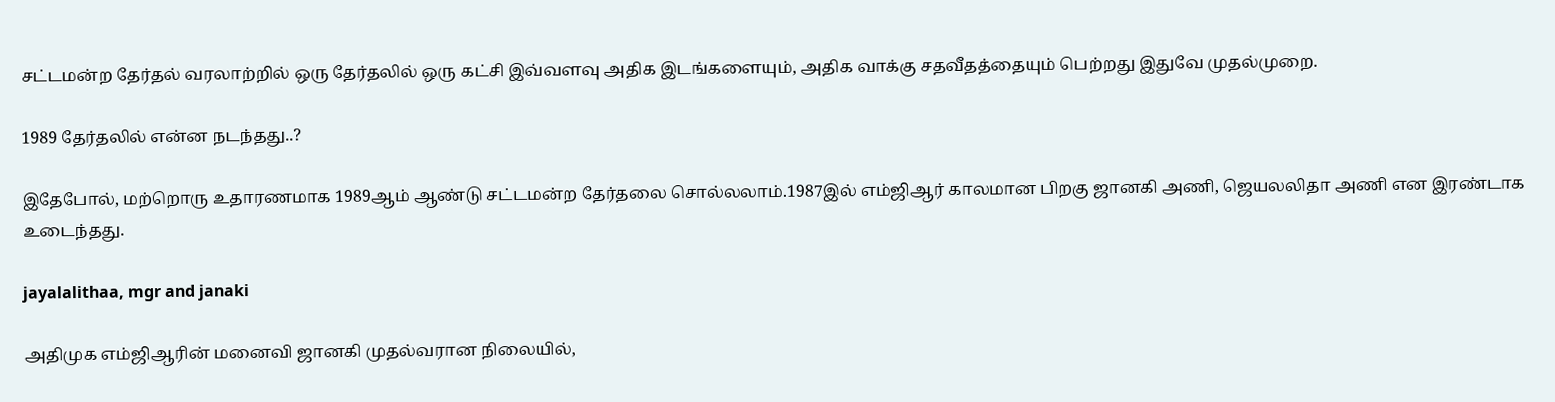சட்டமன்ற தேர்தல் வரலாற்றில் ஒரு தேர்தலில் ஒரு கட்சி இவ்வளவு அதிக இடங்களையும், அதிக வாக்கு சதவீதத்தையும் பெற்றது இதுவே முதல்முறை.

1989 தேர்தலில் என்ன நடந்தது..?

இதேபோல், மற்றொரு உதாரணமாக 1989ஆம் ஆண்டு சட்டமன்ற தேர்தலை சொல்லலாம்.1987இல் எம்ஜிஆர் காலமான பிறகு ஜானகி அணி, ஜெயலலிதா அணி என இரண்டாக உடைந்தது.

jayalalithaa, mgr and janaki

அதிமுக எம்ஜிஆரின் மனைவி ஜானகி முதல்வரான நிலையில்,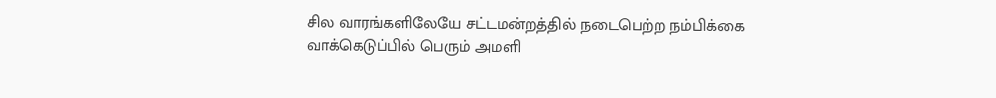சில வாரங்களிலேயே சட்டமன்றத்தில் நடைபெற்ற நம்பிக்கை வாக்கெடுப்பில் பெரும் அமளி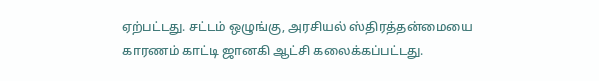ஏற்பட்டது. சட்டம் ஒழுங்கு, அரசியல் ஸ்திரத்தன்மையை காரணம் காட்டி ஜானகி ஆட்சி கலைக்கப்பட்டது.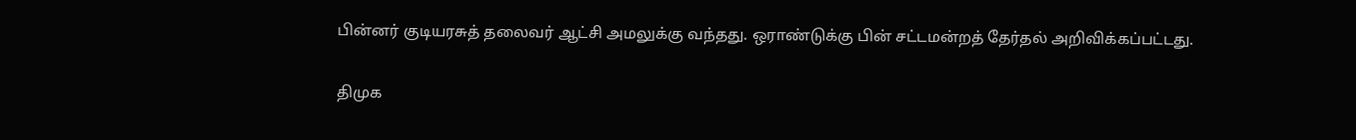பின்னர் குடியரசுத் தலைவர் ஆட்சி அமலுக்கு வந்தது. ஒராண்டுக்கு பின் சட்டமன்றத் தேர்தல் அறிவிக்கப்பட்டது.

திமுக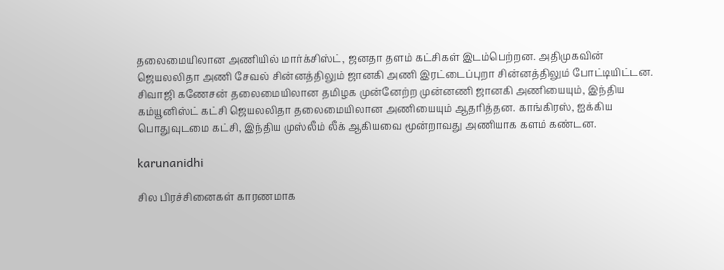தலைமையிலான அணியில் மார்க்சிஸ்ட், ஜனதா தளம் கட்சிகள் இடம்பெற்றன. அதிமுகவின் ஜெயலலிதா அணி சேவல் சின்னத்திலும் ஜானகி அணி இரட்டைப்புறா சின்னத்திலும் போட்டியிட்டன. சிவாஜி கணேசன் தலைமையிலான தமிழக முன்னேற்ற முன்னணி ஜானகி அணியையும், இந்திய கம்யூனிஸ்ட் கட்சி ஜெயலலிதா தலைமையிலான அணியையும் ஆதரித்தன. காங்கிரஸ், ஐக்கிய பொதுவுடமை கட்சி, இந்திய முஸ்லீம் லீக் ஆகியவை மூன்றாவது அணியாக களம் கண்டன.

karunanidhi

சில பிரச்சினைகள் காரணமாக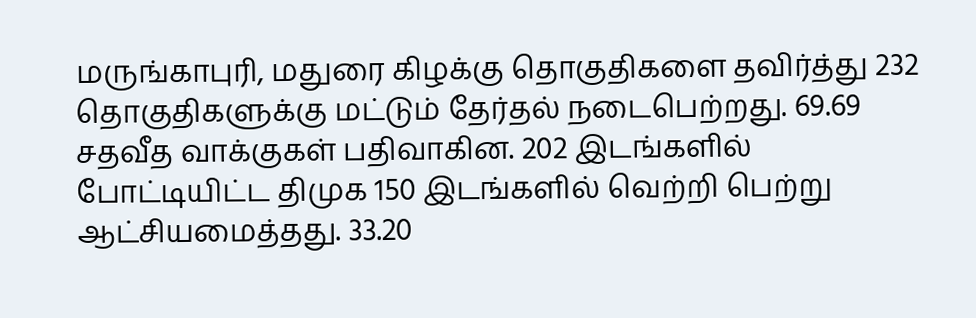மருங்காபுரி, மதுரை கிழக்கு தொகுதிகளை தவிர்த்து 232 தொகுதிகளுக்கு மட்டும் தேர்தல் நடைபெற்றது. 69.69 சதவீத வாக்குகள் பதிவாகின. 202 இடங்களில் போட்டியிட்ட திமுக 150 இடங்களில் வெற்றி பெற்று ஆட்சியமைத்தது. 33.20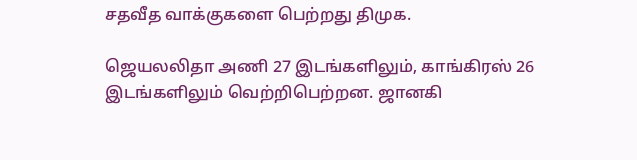சதவீத வாக்குகளை பெற்றது திமுக.

ஜெயலலிதா அணி 27 இடங்களிலும், காங்கிரஸ் 26 இடங்களிலும் வெற்றிபெற்றன. ஜானகி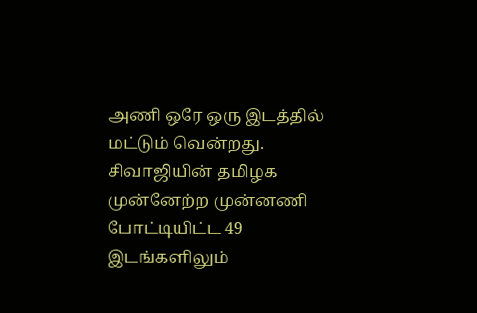அணி ஒரே ஒரு இடத்தில் மட்டும் வென்றது. சிவாஜியின் தமிழக முன்னேற்ற முன்னணி போட்டியிட்ட 49 இடங்களிலும்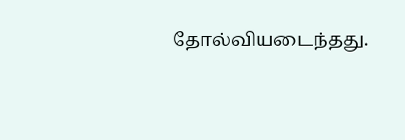தோல்வியடைந்தது.